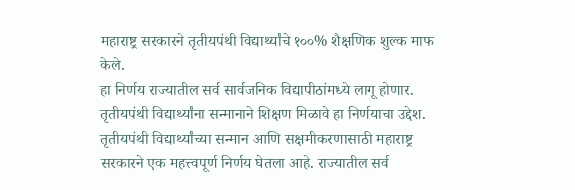महाराष्ट्र सरकारने तृतीयपंथी विद्यार्थ्यांचे १००% शैक्षणिक शुल्क माफ केले.
हा निर्णय राज्यातील सर्व सार्वजनिक विद्यापीठांमध्ये लागू होणार.
तृतीयपंथी विद्यार्थ्यांना सन्मानाने शिक्षण मिळावे हा निर्णयाचा उद्देश.
तृतीयपंथी विद्यार्थ्यांच्या सन्मान आणि सक्षमीकरणासाठी महाराष्ट्र सरकारने एक महत्त्वपूर्ण निर्णय घेतला आहे. राज्यातील सर्व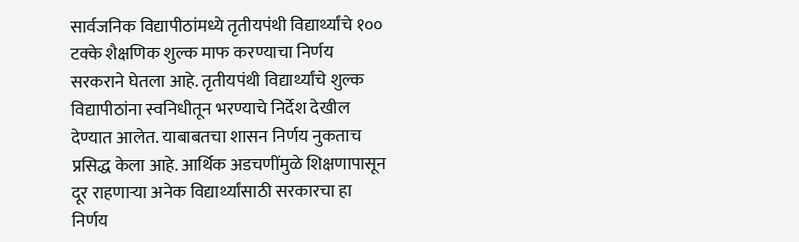सार्वजनिक विद्यापीठांमध्ये तृतीयपंथी विद्यार्थ्यांचे १०० टक्के शैक्षणिक शुल्क माफ करण्याचा निर्णय सरकराने घेतला आहे. तृतीयपंथी विद्यार्थ्यांचे शुल्क विद्यापीठांना स्वनिधीतून भरण्याचे निर्देश देखील देण्यात आलेत. याबाबतचा शासन निर्णय नुकताच प्रसिद्ध केला आहे. आर्थिक अडचणींमुळे शिक्षणापासून दूर राहणाऱ्या अनेक विद्यार्थ्यांसाठी सरकारचा हा निर्णय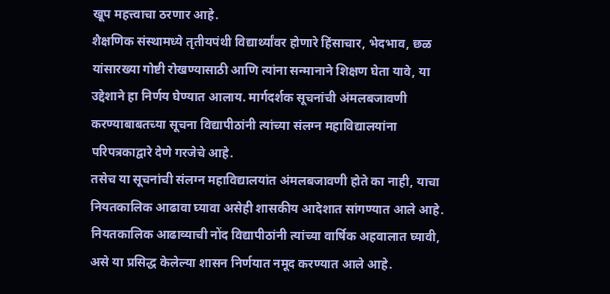खूप महत्त्वाचा ठरणार आहे.
शैक्षणिक संस्थामध्ये तृतीयपंथी विद्यार्थ्यांवर होणारे हिंसाचार, भेदभाव, छळ यांसारख्या गोष्टी रोखण्यासाठी आणि त्यांना सन्मानाने शिक्षण घेता यावे, या उद्देशाने हा निर्णय घेण्यात आलाय. मार्गदर्शक सूचनांची अंमलबजावणी करण्याबाबतच्या सूचना विद्यापीठांनी त्यांच्या संलग्न महाविद्यालयांना परिपत्रकाद्वारे देणे गरजेचे आहे.
तसेच या सूचनांची संलग्न महाविद्यालयांत अंमलबजावणी होते का नाही, याचा नियतकालिक आढावा घ्यावा असेही शासकीय आदेशात सांगण्यात आले आहे. नियतकालिक आढाव्याची नोंद विद्यापीठांनी त्यांच्या वार्षिक अहवालात घ्यावी, असे या प्रसिद्ध केलेल्या शासन निर्णयात नमूद करण्यात आले आहे.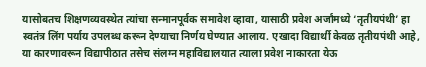यासोबतच शिक्षणव्यवस्थेत त्यांचा सन्मानपूर्वक समावेश व्हावा, यासाठी प्रवेश अर्जांमध्ये ‘तृतीयपंथी’ हा स्वतंत्र लिंग पर्याय उपलब्ध करून देण्याचा निर्णय घेण्यात आलाय. एखादा विद्यार्थी केवळ तृतीयपंथी आहे, या कारणावरून विद्यापीठात तसेच संलग्न महाविद्यालयात त्याला प्रवेश नाकारता येऊ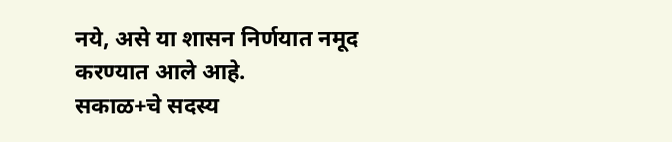नये, असे या शासन निर्णयात नमूद करण्यात आले आहे.
सकाळ+चे सदस्य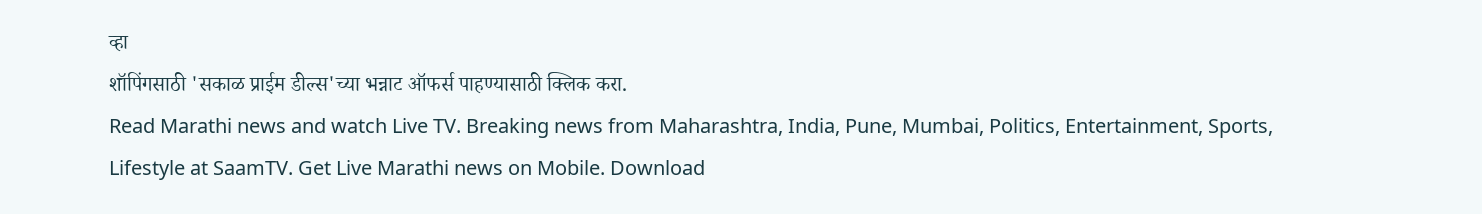व्हा
शॉपिंगसाठी 'सकाळ प्राईम डील्स'च्या भन्नाट ऑफर्स पाहण्यासाठी क्लिक करा.
Read Marathi news and watch Live TV. Breaking news from Maharashtra, India, Pune, Mumbai, Politics, Entertainment, Sports, Lifestyle at SaamTV. Get Live Marathi news on Mobile. Download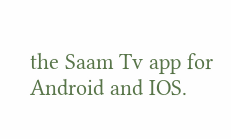the Saam Tv app for Android and IOS.